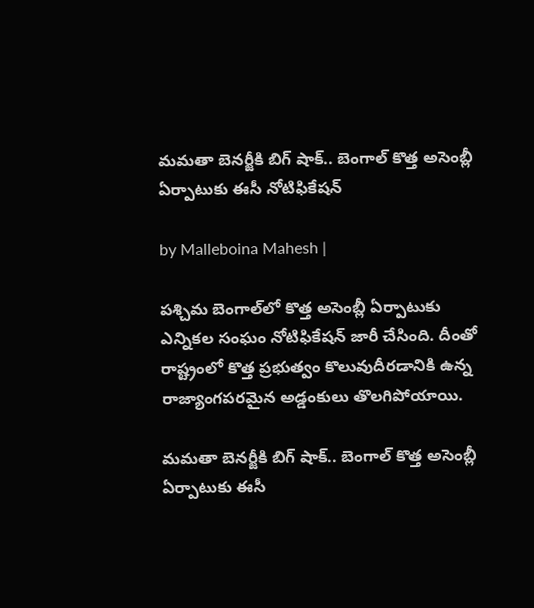మమతా బెనర్జీకి బిగ్ షాక్.. బెంగాల్ కొత్త అసెంబ్లీ ఏర్పాటుకు ఈసీ నోటిఫికేషన్

by Malleboina Mahesh |

పశ్చిమ బెంగాల్‌లో కొత్త అసెంబ్లీ ఏర్పాటుకు ఎన్నికల సంఘం నోటిఫికేషన్ జారీ చేసింది. దీంతో రాష్ట్రంలో కొత్త ప్రభుత్వం కొలువుదీరడానికి ఉన్న రాజ్యాంగపరమైన అడ్డంకులు తొలగిపోయాయి.

మమతా బెనర్జీకి బిగ్ షాక్.. బెంగాల్ కొత్త అసెంబ్లీ ఏర్పాటుకు ఈసీ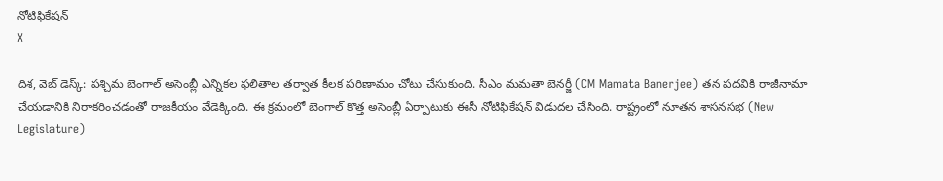నోటిఫికేషన్
X

దిశ, వెబ్ డెస్క్: పశ్చిమ బెంగాల్ అసెంబ్లీ ఎన్నికల ఫలితాల తర్వాత కీలక పరిణామం చోటు చేసుకుంది. సీఎం మమతా బెనర్జీ (CM Mamata Banerjee) తన పదవికి రాజీనామా చేయడానికి నిరాకరించడంతో రాజకీయం వేడెక్కింది. ఈ క్రమంలో బెంగాల్ కొత్త అసెంబ్లీ ఏర్పాటుకు ఈసీ నోటిఫికేషన్ విడుదల చేసింది. రాష్ట్రంలో నూతన శాసనసభ (New Legislature)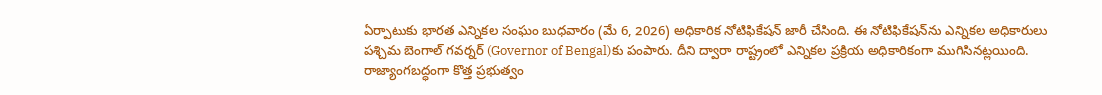ఏర్పాటుకు భారత ఎన్నికల సంఘం బుధవారం (మే 6, 2026) అధికారిక నోటిఫికేషన్ జారీ చేసింది. ఈ నోటిఫికేషన్‌ను ఎన్నికల అధికారులు పశ్చిమ బెంగాల్ గవర్నర్‌ (Governor of Bengal)కు పంపారు. దీని ద్వారా రాష్ట్రంలో ఎన్నికల ప్రక్రియ అధికారికంగా ముగిసినట్లయింది. రాజ్యాంగబద్ధంగా కొత్త ప్రభుత్వం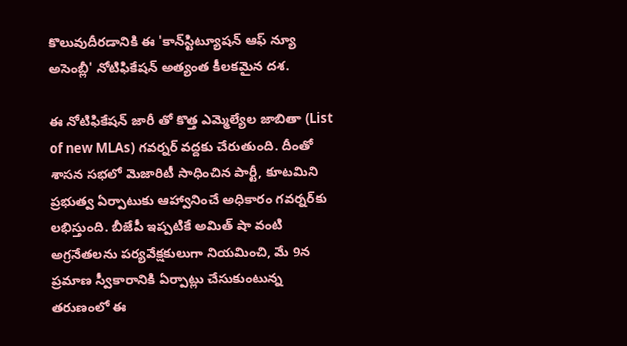కొలువుదీరడానికి ఈ 'కాన్‌స్టిట్యూషన్ ఆఫ్ న్యూ అసెంబ్లీ' నోటిఫికేషన్ అత్యంత కీలకమైన దశ.

ఈ నోటిఫికేషన్ జారీ తో కొత్త ఎమ్మెల్యేల జాబితా (List of new MLAs) గవర్నర్ వద్దకు చేరుతుంది. దీంతో శాసన సభలో మెజారిటీ సాధించిన పార్టీ, కూటమిని ప్రభుత్వ ఏర్పాటుకు ఆహ్వానించే అధికారం గవర్నర్‌కు లభిస్తుంది. బీజేపీ ఇప్పటికే అమిత్ షా వంటి అగ్రనేతలను పర్యవేక్షకులుగా నియమించి, మే 9న ప్రమాణ స్వీకారానికి ఏర్పాట్లు చేసుకుంటున్న తరుణంలో ఈ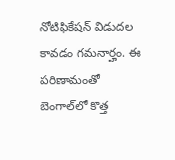నోటిఫికేషన్ విడుదల కావడం గమనార్హం. ఈ పరిణామంతో బెంగాల్‌లో కొత్త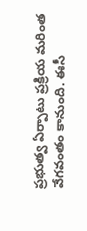ప్రభుత్వ ఏర్పాటు ప్రక్రియ మరింత వేగవంతం కానుంది. ఈసీ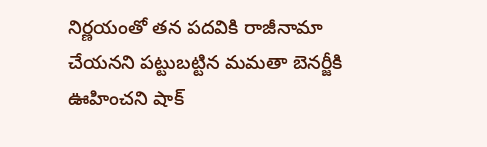నిర్ణయంతో తన పదవికి రాజీనామా చేయనని పట్టుబట్టిన మమతా బెనర్జీకి ఊహించని షాక్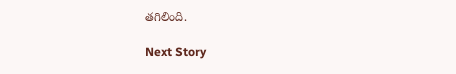తగిలింది.

Next Story